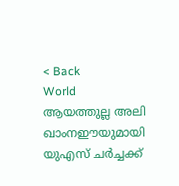< Back
World
ആയത്തുല്ല അലി ഖാംനഈയുമായി യുഎസ് ചർച്ചക്ക്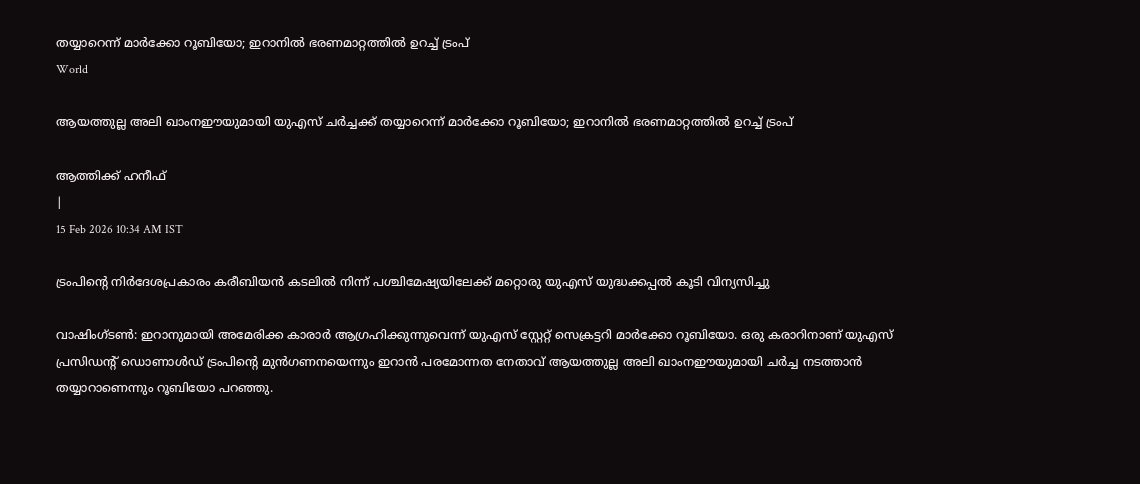തയ്യാറെന്ന് മാർക്കോ റൂബിയോ; ഇറാനിൽ ഭരണമാറ്റത്തിൽ ഉറച്ച് ട്രംപ്
World

ആയത്തുല്ല അലി ഖാംനഈയുമായി യുഎസ് ചർച്ചക്ക് തയ്യാറെന്ന് മാർക്കോ റൂബിയോ; ഇറാനിൽ ഭരണമാറ്റത്തിൽ ഉറച്ച് ട്രംപ്

ആത്തിക്ക് ഹനീഫ്
|
15 Feb 2026 10:34 AM IST

ട്രംപിന്റെ നിർദേശപ്രകാരം കരീബിയൻ കടലിൽ നിന്ന് പശ്ചിമേഷ്യയിലേക്ക് മറ്റൊരു യുഎസ് യുദ്ധക്കപ്പൽ കൂടി വിന്യസിച്ചു

വാഷിംഗ്‌ടൺ: ഇറാനുമായി അമേരിക്ക കാരാർ ആഗ്രഹിക്കുന്നുവെന്ന് യുഎസ് സ്റ്റേറ്റ് സെക്രട്ടറി മാർക്കോ റൂബിയോ. ഒരു കരാറിനാണ് യുഎസ് പ്രസിഡന്റ് ഡൊണാൾഡ് ട്രംപിന്റെ മുൻഗണനയെന്നും ഇറാൻ പരമോന്നത നേതാവ് ആയത്തുല്ല അലി ഖാംനഈയുമായി ചർച്ച നടത്താൻ തയ്യാറാണെന്നും റൂബിയോ പറഞ്ഞു.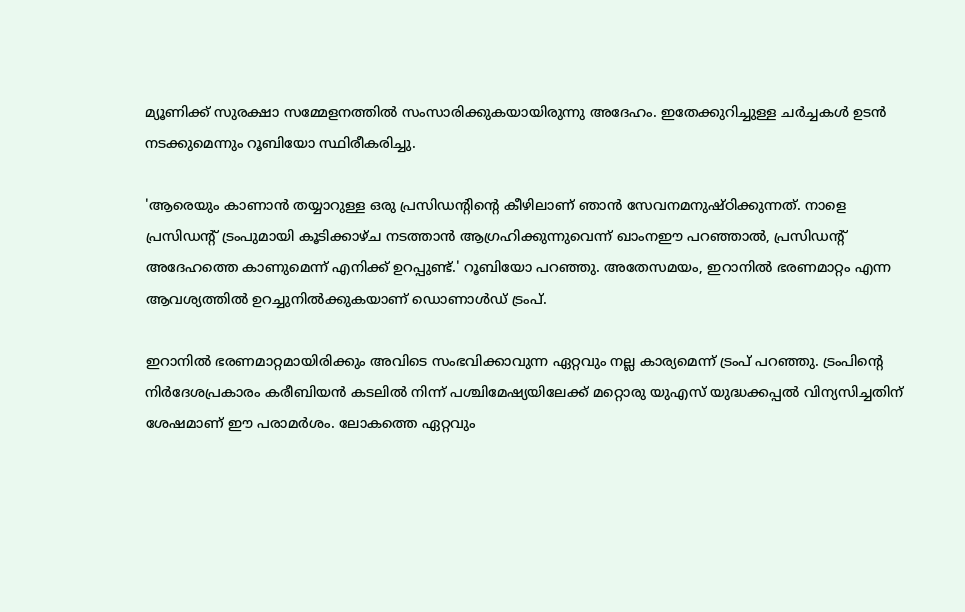മ്യൂണിക്ക് സുരക്ഷാ സമ്മേളനത്തിൽ സംസാരിക്കുകയായിരുന്നു അദേഹം. ഇതേക്കുറിച്ചുള്ള ചർച്ചകൾ ഉടൻ നടക്കുമെന്നും റൂബിയോ സ്ഥിരീകരിച്ചു.

'ആരെയും കാണാൻ തയ്യാറുള്ള ഒരു പ്രസിഡന്റിന്റെ കീഴിലാണ് ഞാൻ സേവനമനുഷ്ഠിക്കുന്നത്. നാളെ പ്രസിഡന്റ് ട്രംപുമായി കൂടിക്കാഴ്ച നടത്താൻ ആഗ്രഹിക്കുന്നുവെന്ന് ഖാംനഈ പറഞ്ഞാൽ, പ്രസിഡന്റ് അദേഹത്തെ കാണുമെന്ന് എനിക്ക് ഉറപ്പുണ്ട്.' റൂബിയോ പറഞ്ഞു. അതേസമയം, ഇറാനിൽ ഭരണമാറ്റം എന്ന ആവശ്യത്തിൽ ഉറച്ചുനിൽക്കുകയാണ് ഡൊണാൾഡ് ട്രംപ്.

ഇറാനിൽ ഭരണമാറ്റമായിരിക്കും അവിടെ സംഭവിക്കാവുന്ന ഏറ്റവും നല്ല കാര്യമെന്ന് ട്രംപ് പറഞ്ഞു. ട്രംപിന്റെ നിർദേശപ്രകാരം കരീബിയൻ കടലിൽ നിന്ന് പശ്ചിമേഷ്യയിലേക്ക് മറ്റൊരു യുഎസ് യുദ്ധക്കപ്പൽ വിന്യസിച്ചതിന് ശേഷമാണ് ഈ പരാമർശം. ലോകത്തെ ഏറ്റവും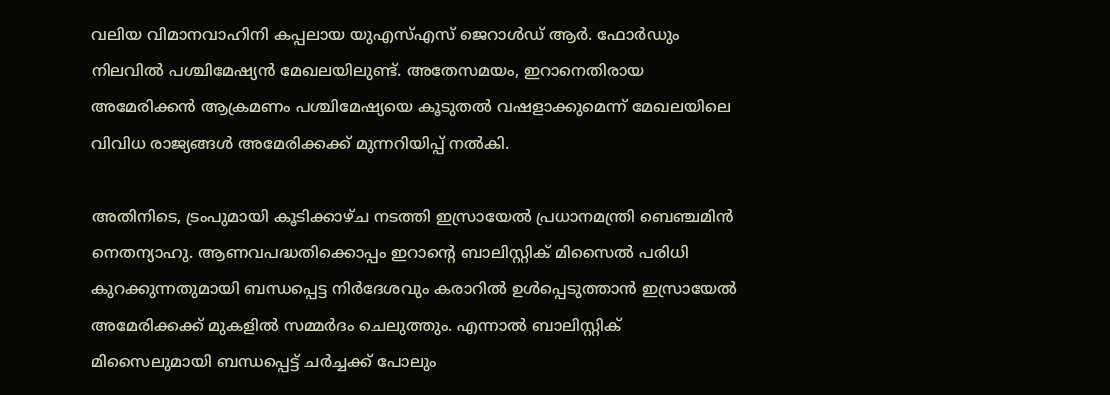വലിയ വിമാനവാഹിനി കപ്പലായ യുഎസ്എസ് ജെറാൾഡ് ആർ. ഫോർഡും നിലവിൽ പശ്ചിമേഷ്യൻ മേഖലയിലുണ്ട്. അതേസമയം, ഇറാനെതിരായ അമേരിക്കൻ ആക്രമണം പശ്ചിമേഷ്യയെ കൂടുതൽ വഷളാക്കുമെന്ന് മേഖലയിലെ വിവിധ രാജ്യങ്ങൾ അമേരിക്കക്ക് മുന്നറിയിപ്പ് നൽകി.

അതിനിടെ, ട്രംപുമായി കൂടിക്കാഴ്ച നടത്തി ഇസ്രായേൽ പ്രധാനമന്ത്രി ബെഞ്ചമിൻ നെതന്യാഹു. ആണവപദ്ധതിക്കൊപ്പം ഇറാന്റെ ബാലിസ്റ്റിക് മിസൈൽ പരിധി കുറക്കുന്നതുമായി ബന്ധപ്പെട്ട നിർദേശവും കരാറിൽ ഉൾപ്പെടുത്താൻ ഇസ്രായേൽ അമേരിക്കക്ക് മുകളിൽ സമ്മർദം ചെലുത്തും. എന്നാൽ ബാലിസ്റ്റിക് മിസൈലുമായി ബന്ധപ്പെട്ട് ചർച്ചക്ക് പോലും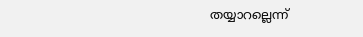തയ്യാറല്ലെന്ന്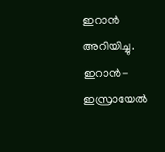ഇറാൻ അറിയിച്ചു. ഇറാൻ-ഇസ്രായേൽ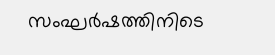സംഘർഷത്തിനിടെ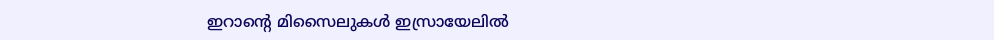ഇറാന്റെ മിസൈലുകൾ ഇസ്രായേലിൽ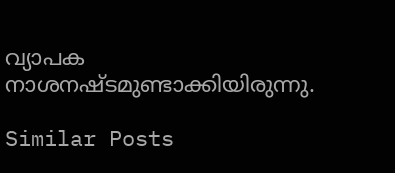വ്യാപക നാശനഷ്ടമുണ്ടാക്കിയിരുന്നു.

Similar Posts